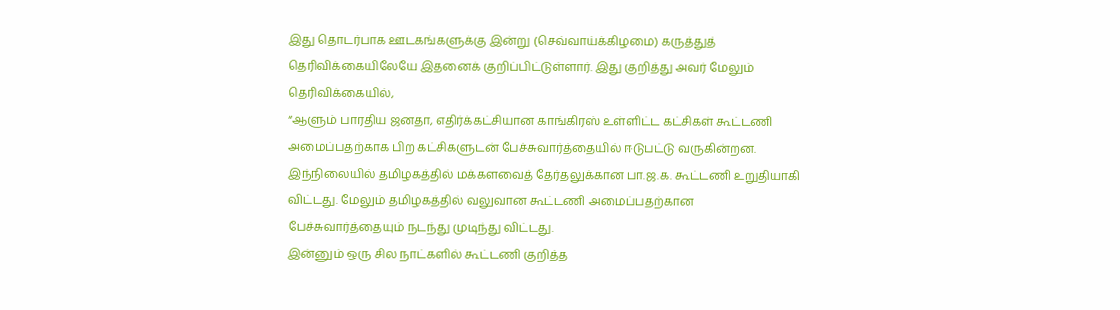இது தொடர்பாக ஊடகங்களுக்கு இன்று (செவ்வாய்க்கிழமை) கருத்துத் தெரிவிக்கையிலேயே இதனைக் குறிப்பிட்டுள்ளார். இது குறித்து அவர் மேலும் தெரிவிக்கையில்,
“ஆளும் பாரதிய ஜனதா, எதிர்க்கட்சியான காங்கிரஸ் உள்ளிட்ட கட்சிகள் கூட்டணி அமைப்பதற்காக பிற கட்சிகளுடன் பேச்சுவார்த்தையில் ஈடுபட்டு வருகின்றன.
இந்நிலையில் தமிழகத்தில் மக்களவைத் தேர்தலுக்கான பா.ஜ.க. கூட்டணி உறுதியாகி விட்டது. மேலும் தமிழகத்தில் வலுவான கூட்டணி அமைப்பதற்கான பேச்சுவார்த்தையும் நடந்து முடிந்து விட்டது.
இன்னும் ஒரு சில நாட்களில் கூட்டணி குறித்த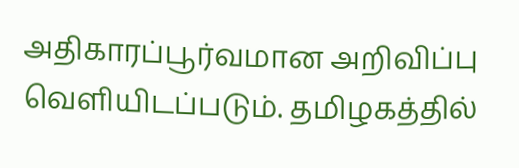அதிகாரப்பூர்வமான அறிவிப்பு வெளியிடப்படும். தமிழகத்தில்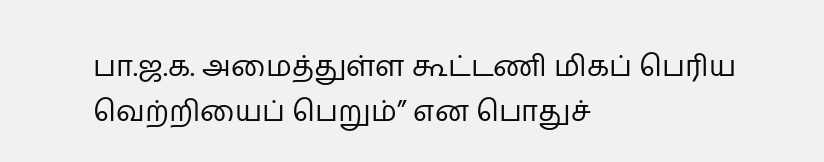பா.ஜ.க. அமைத்துள்ள கூட்டணி மிகப் பெரிய வெற்றியைப் பெறும்” என பொதுச்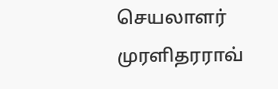செயலாளர் முரளிதரராவ்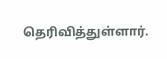தெரிவித்துள்ளார்.